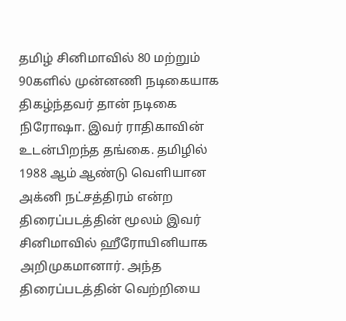தமிழ் சினிமாவில் 80 மற்றும் 90களில் முன்னணி நடிகையாக திகழ்ந்தவர் தான் நடிகை நிரோஷா. இவர் ராதிகாவின் உடன்பிறந்த தங்கை. தமிழில் 1988 ஆம் ஆண்டு வெளியான அக்னி நட்சத்திரம் என்ற திரைப்படத்தின் மூலம் இவர் சினிமாவில் ஹீரோயினியாக அறிமுகமானார். அந்த திரைப்படத்தின் வெற்றியை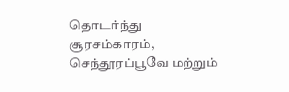தொடர்ந்து சூரசம்காரம், செந்தூரப்பூவே மற்றும்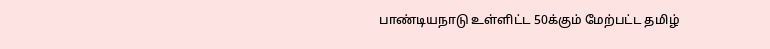பாண்டியநாடு உள்ளிட்ட 50க்கும் மேற்பட்ட தமிழ்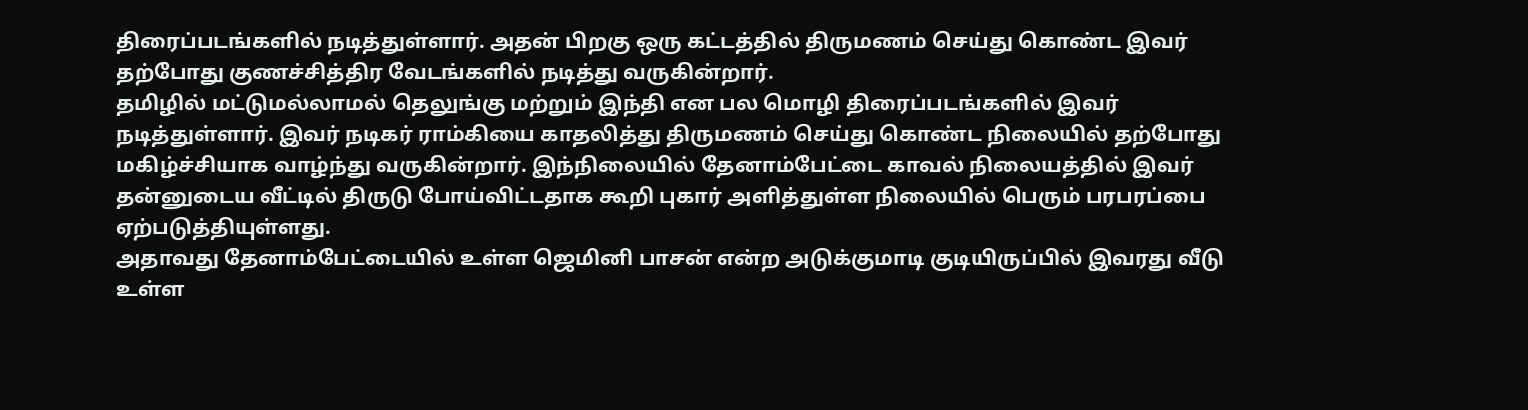திரைப்படங்களில் நடித்துள்ளார். அதன் பிறகு ஒரு கட்டத்தில் திருமணம் செய்து கொண்ட இவர் தற்போது குணச்சித்திர வேடங்களில் நடித்து வருகின்றார்.
தமிழில் மட்டுமல்லாமல் தெலுங்கு மற்றும் இந்தி என பல மொழி திரைப்படங்களில் இவர் நடித்துள்ளார். இவர் நடிகர் ராம்கியை காதலித்து திருமணம் செய்து கொண்ட நிலையில் தற்போது மகிழ்ச்சியாக வாழ்ந்து வருகின்றார். இந்நிலையில் தேனாம்பேட்டை காவல் நிலையத்தில் இவர் தன்னுடைய வீட்டில் திருடு போய்விட்டதாக கூறி புகார் அளித்துள்ள நிலையில் பெரும் பரபரப்பை ஏற்படுத்தியுள்ளது.
அதாவது தேனாம்பேட்டையில் உள்ள ஜெமினி பாசன் என்ற அடுக்குமாடி குடியிருப்பில் இவரது வீடு உள்ள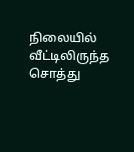நிலையில் வீட்டிலிருந்த சொத்து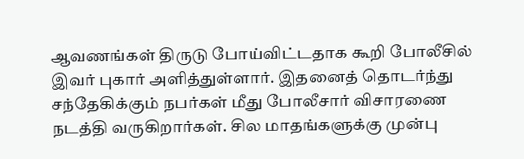ஆவணங்கள் திருடு போய்விட்டதாக கூறி போலீசில் இவர் புகார் அளித்துள்ளார். இதனைத் தொடர்ந்து சந்தேகிக்கும் நபர்கள் மீது போலீசார் விசாரணை நடத்தி வருகிறார்கள். சில மாதங்களுக்கு முன்பு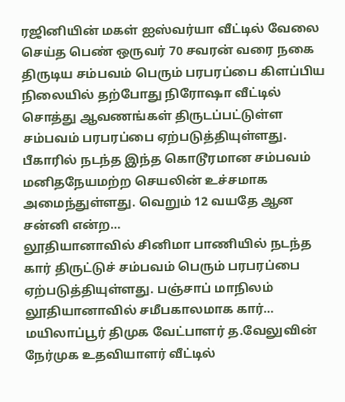ரஜினியின் மகள் ஐஸ்வர்யா வீட்டில் வேலை செய்த பெண் ஒருவர் 70 சவரன் வரை நகை திருடிய சம்பவம் பெரும் பரபரப்பை கிளப்பிய நிலையில் தற்போது நிரோஷா வீட்டில் சொத்து ஆவணங்கள் திருடப்பட்டுள்ள சம்பவம் பரபரப்பை ஏற்படுத்தியுள்ளது.
பீகாரில் நடந்த இந்த கொடூரமான சம்பவம் மனிதநேயமற்ற செயலின் உச்சமாக அமைந்துள்ளது. வெறும் 12 வயதே ஆன சன்னி என்ற…
லூதியானாவில் சினிமா பாணியில் நடந்த கார் திருட்டுச் சம்பவம் பெரும் பரபரப்பை ஏற்படுத்தியுள்ளது. பஞ்சாப் மாநிலம் லூதியானாவில் சமீபகாலமாக கார்…
மயிலாப்பூர் திமுக வேட்பாளர் த.வேலுவின் நேர்முக உதவியாளர் வீட்டில்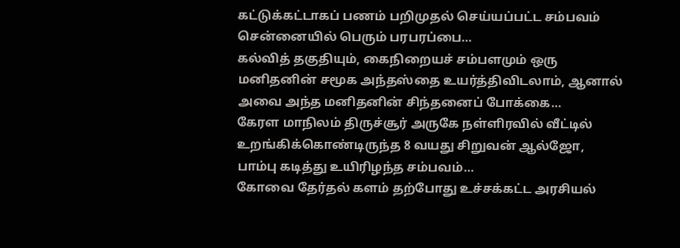கட்டுக்கட்டாகப் பணம் பறிமுதல் செய்யப்பட்ட சம்பவம் சென்னையில் பெரும் பரபரப்பை…
கல்வித் தகுதியும், கைநிறையச் சம்பளமும் ஒரு மனிதனின் சமூக அந்தஸ்தை உயர்த்திவிடலாம், ஆனால் அவை அந்த மனிதனின் சிந்தனைப் போக்கை…
கேரள மாநிலம் திருச்சூர் அருகே நள்ளிரவில் வீட்டில் உறங்கிக்கொண்டிருந்த 8 வயது சிறுவன் ஆல்ஜோ, பாம்பு கடித்து உயிரிழந்த சம்பவம்…
கோவை தேர்தல் களம் தற்போது உச்சக்கட்ட அரசியல்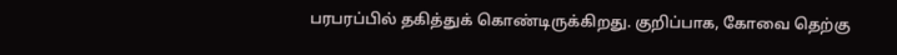பரபரப்பில் தகித்துக் கொண்டிருக்கிறது. குறிப்பாக, கோவை தெற்கு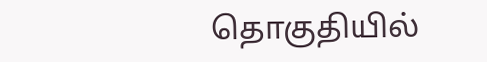தொகுதியில்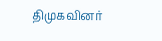திமுகவினர்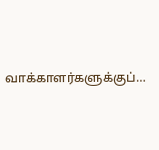வாக்காளர்களுக்குப்…